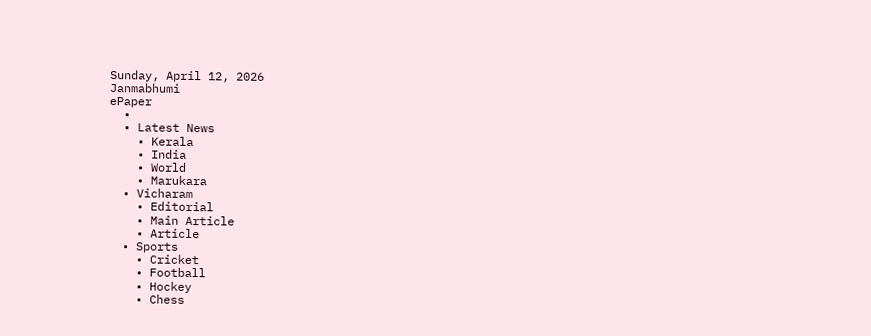Sunday, April 12, 2026
Janmabhumi
ePaper
  •
  • Latest News
    • Kerala
    • India
    • World
    • Marukara
  • Vicharam
    • Editorial
    • Main Article
    • Article
  • Sports
    • Cricket
    • Football
    • Hockey
    • Chess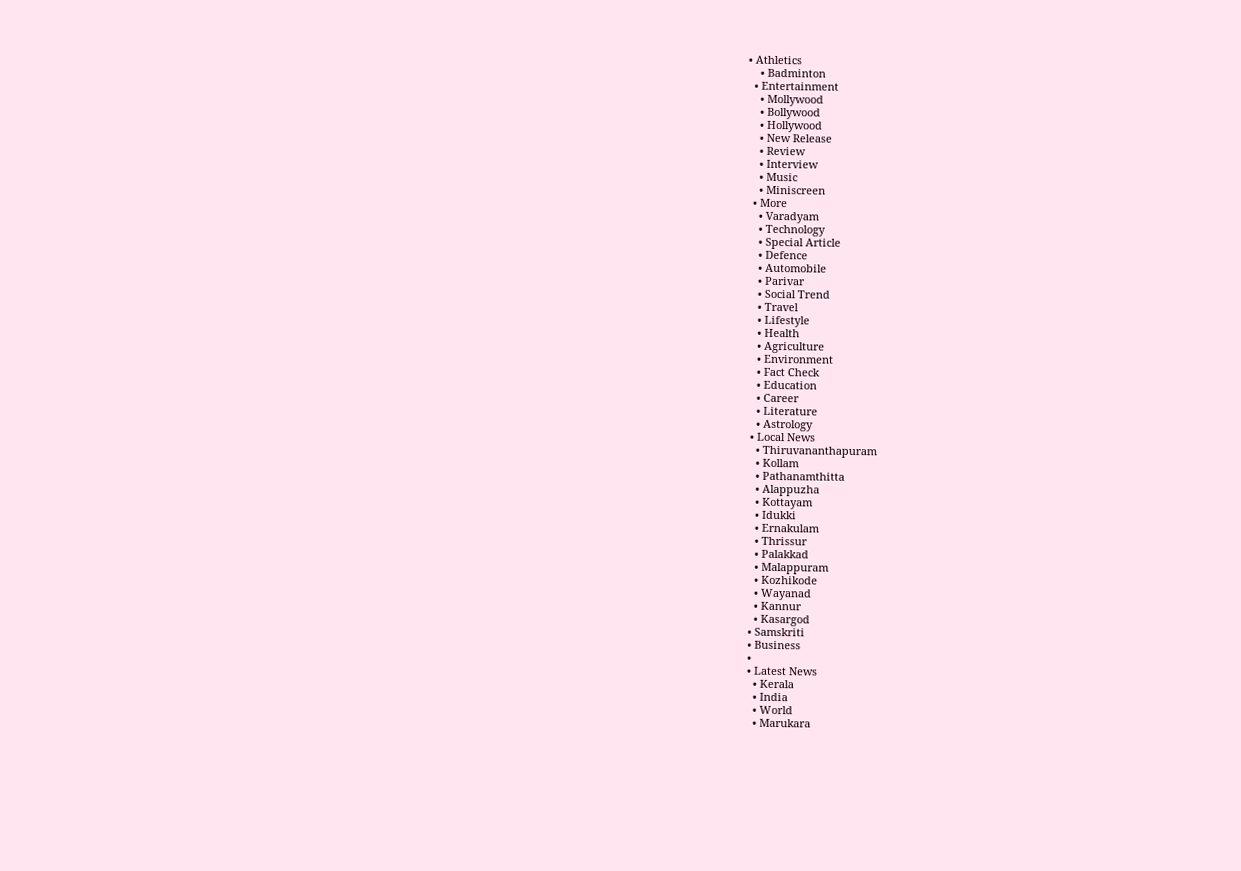• Athletics
    • Badminton
  • Entertainment
    • Mollywood
    • Bollywood
    • Hollywood
    • New Release
    • Review
    • Interview
    • Music
    • Miniscreen
  • More
    • Varadyam
    • Technology
    • Special Article
    • Defence
    • Automobile
    • Parivar
    • Social Trend
    • Travel
    • Lifestyle
    • Health
    • Agriculture
    • Environment
    • Fact Check
    • Education
    • Career
    • Literature
    • Astrology
  • Local News
    • Thiruvananthapuram
    • Kollam
    • Pathanamthitta
    • Alappuzha
    • Kottayam
    • Idukki
    • Ernakulam
    • Thrissur
    • Palakkad
    • Malappuram
    • Kozhikode
    • Wayanad
    • Kannur
    • Kasargod
  • Samskriti
  • Business
  •
  • Latest News
    • Kerala
    • India
    • World
    • Marukara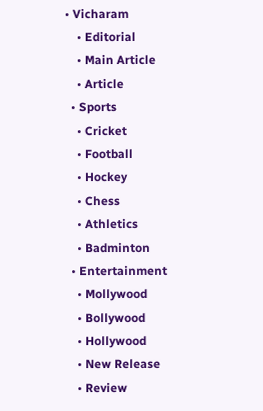• Vicharam
    • Editorial
    • Main Article
    • Article
  • Sports
    • Cricket
    • Football
    • Hockey
    • Chess
    • Athletics
    • Badminton
  • Entertainment
    • Mollywood
    • Bollywood
    • Hollywood
    • New Release
    • Review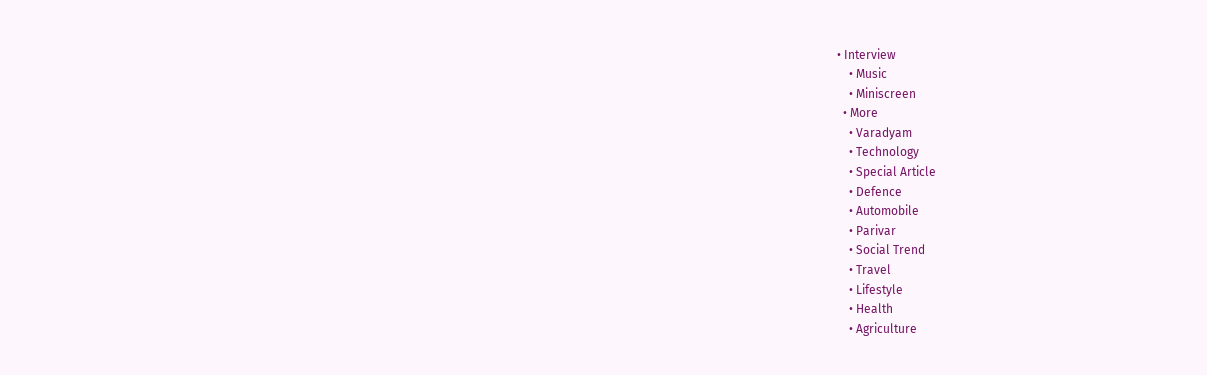• Interview
    • Music
    • Miniscreen
  • More
    • Varadyam
    • Technology
    • Special Article
    • Defence
    • Automobile
    • Parivar
    • Social Trend
    • Travel
    • Lifestyle
    • Health
    • Agriculture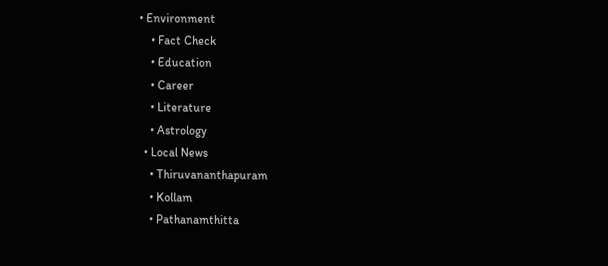• Environment
    • Fact Check
    • Education
    • Career
    • Literature
    • Astrology
  • Local News
    • Thiruvananthapuram
    • Kollam
    • Pathanamthitta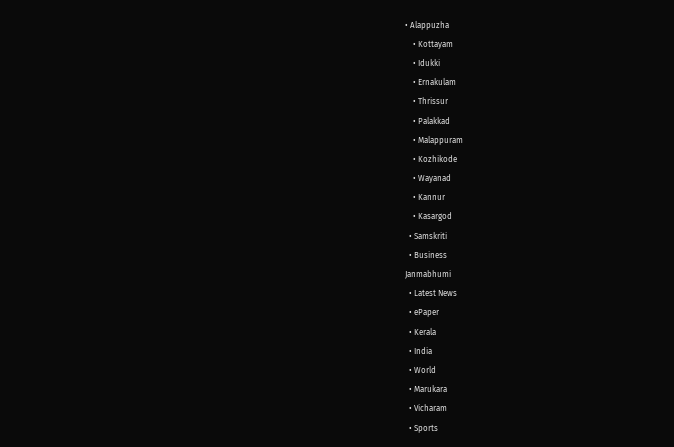• Alappuzha
    • Kottayam
    • Idukki
    • Ernakulam
    • Thrissur
    • Palakkad
    • Malappuram
    • Kozhikode
    • Wayanad
    • Kannur
    • Kasargod
  • Samskriti
  • Business
Janmabhumi
  • Latest News
  • ePaper
  • Kerala
  • India
  • World
  • Marukara
  • Vicharam
  • Sports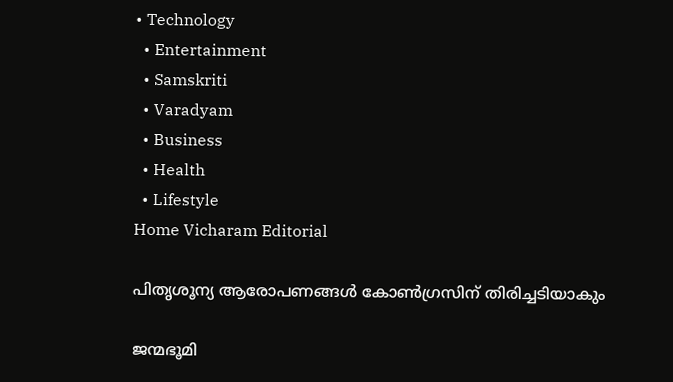• Technology
  • Entertainment
  • Samskriti
  • Varadyam
  • Business
  • Health
  • Lifestyle
Home Vicharam Editorial

പിതൃശൂന്യ ആരോപണങ്ങള്‍ കോണ്‍ഗ്രസിന് തിരിച്ചടിയാകും

ജന്മഭൂമി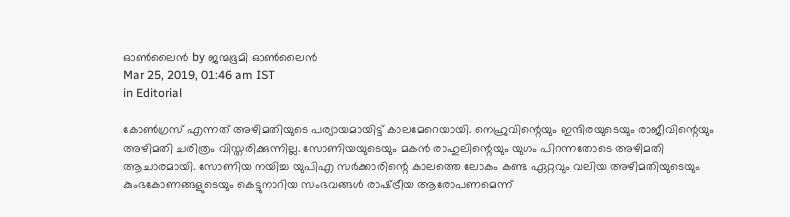ഓണ്‍ലൈന്‍ by ജന്മഭൂമി ഓണ്‍ലൈന്‍
Mar 25, 2019, 01:46 am IST
in Editorial

കോണ്‍ഗ്രസ് എന്നത് അഴിമതിയുടെ പര്യായമായിട്ട് കാലമേറെയായി. നെഹ്രുവിന്റെയും ഇന്ദിരയുടെയും രാജീവിന്റെയും അഴിമതി ചരിത്രം വിസ്തരിക്കുന്നില്ല. സോണിയയുടെയും മകന്‍ രാഹുലിന്റെയും യുഗം പിറന്നതോടെ അഴിമതി ആചാരമായി. സോണിയ നയിച്ച യുപിഎ സര്‍ക്കാരിന്റെ കാലത്തെ ലോകം കണ്ട ഏറ്റവും വലിയ അഴിമതിയുടെയും കുംഭകോണങ്ങളുടെയും കെട്ടുനാറിയ സംഭവങ്ങള്‍ രാഷ്‌ട്രീയ ആരോപണമെന്ന്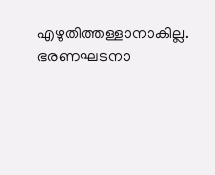എഴുതിത്തള്ളാനാകില്ല. ഭരണഘടനാ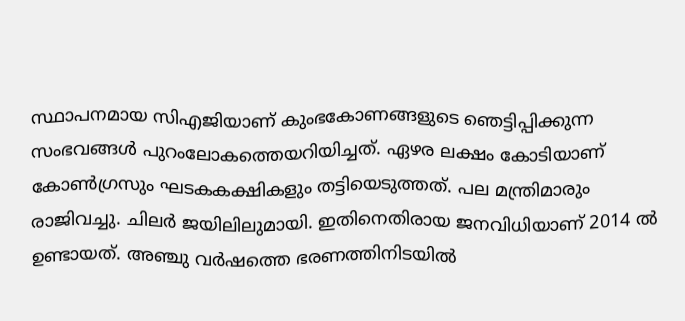സ്ഥാപനമായ സിഎജിയാണ് കുംഭകോണങ്ങളുടെ ഞെട്ടിപ്പിക്കുന്ന സംഭവങ്ങള്‍ പുറംലോകത്തെയറിയിച്ചത്. ഏഴര ലക്ഷം കോടിയാണ് കോണ്‍ഗ്രസും ഘടകകക്ഷികളും തട്ടിയെടുത്തത്. പല മന്ത്രിമാരും രാജിവച്ചു. ചിലര്‍ ജയിലിലുമായി. ഇതിനെതിരായ ജനവിധിയാണ് 2014 ല്‍ ഉണ്ടായത്. അഞ്ചു വര്‍ഷത്തെ ഭരണത്തിനിടയില്‍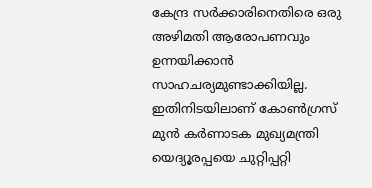കേന്ദ്ര സര്‍ക്കാരിനെതിരെ ഒരു അഴിമതി ആരോപണവും ഉന്നയിക്കാന്‍ സാഹചര്യമുണ്ടാക്കിയില്ല. ഇതിനിടയിലാണ് കോണ്‍ഗ്രസ് മുന്‍ കര്‍ണാടക മുഖ്യമന്ത്രി യെദ്യൂരപ്പയെ ചുറ്റിപ്പറ്റി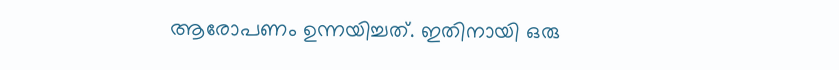ആരോപണം ഉന്നയിച്ചത്. ഇതിനായി ഒരു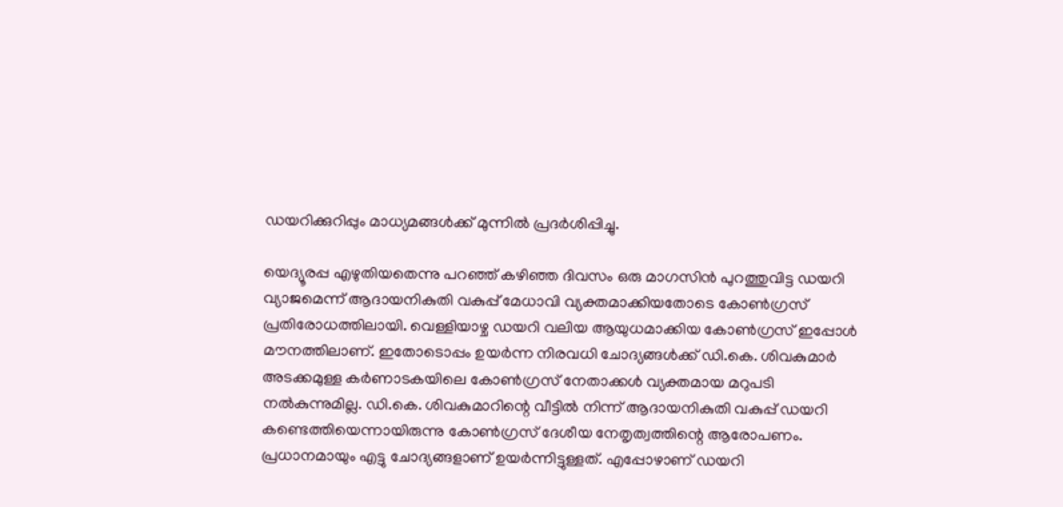ഡയറിക്കുറിപ്പും മാധ്യമങ്ങള്‍ക്ക് മുന്നില്‍ പ്രദര്‍ശിപ്പിച്ചു.

യെദ്യൂരപ്പ എഴുതിയതെന്നു പറഞ്ഞ് കഴിഞ്ഞ ദിവസം ഒരു മാഗസിന്‍ പുറത്തുവിട്ട ഡയറി വ്യാജമെന്ന് ആദായനികുതി വകുപ്പ് മേധാവി വ്യക്തമാക്കിയതോടെ കോണ്‍ഗ്രസ് പ്രതിരോധത്തിലായി. വെള്ളിയാഴ്ച ഡയറി വലിയ ആയുധമാക്കിയ കോണ്‍ഗ്രസ് ഇപ്പോള്‍ മൗനത്തിലാണ്. ഇതോടൊപ്പം ഉയര്‍ന്ന നിരവധി ചോദ്യങ്ങള്‍ക്ക് ഡി.കെ. ശിവകുമാര്‍ അടക്കമുള്ള കര്‍ണാടകയിലെ കോണ്‍ഗ്രസ് നേതാക്കള്‍ വ്യക്തമായ മറുപടി നല്‍കുന്നുമില്ല. ഡി.കെ. ശിവകുമാറിന്റെ വീട്ടില്‍ നിന്ന് ആദായനികുതി വകുപ്പ് ഡയറി കണ്ടെത്തിയെന്നായിരുന്നു കോണ്‍ഗ്രസ് ദേശീയ നേതൃത്വത്തിന്റെ ആരോപണം. പ്രധാനമായും എട്ടു ചോദ്യങ്ങളാണ് ഉയര്‍ന്നിട്ടുള്ളത്. എപ്പോഴാണ് ഡയറി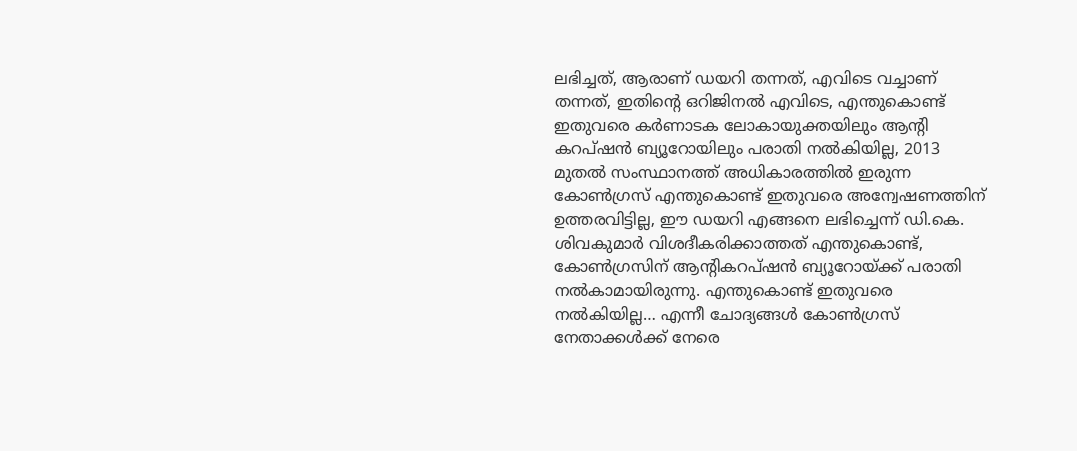ലഭിച്ചത്, ആരാണ് ഡയറി തന്നത്, എവിടെ വച്ചാണ് തന്നത്, ഇതിന്റെ ഒറിജിനല്‍ എവിടെ, എന്തുകൊണ്ട് ഇതുവരെ കര്‍ണാടക ലോകായുക്തയിലും ആന്റി കറപ്ഷന്‍ ബ്യൂറോയിലും പരാതി നല്‍കിയില്ല, 2013 മുതല്‍ സംസ്ഥാനത്ത് അധികാരത്തില്‍ ഇരുന്ന കോണ്‍ഗ്രസ് എന്തുകൊണ്ട് ഇതുവരെ അന്വേഷണത്തിന് ഉത്തരവിട്ടില്ല, ഈ ഡയറി എങ്ങനെ ലഭിച്ചെന്ന് ഡി.കെ. ശിവകുമാര്‍ വിശദീകരിക്കാത്തത് എന്തുകൊണ്ട്, കോണ്‍ഗ്രസിന് ആന്റികറപ്ഷന്‍ ബ്യൂറോയ്‌ക്ക് പരാതി നല്‍കാമായിരുന്നു. എന്തുകൊണ്ട് ഇതുവരെ നല്‍കിയില്ല… എന്നീ ചോദ്യങ്ങള്‍ കോണ്‍ഗ്രസ് നേതാക്കള്‍ക്ക് നേരെ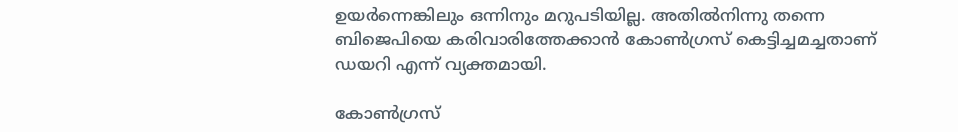ഉയര്‍ന്നെങ്കിലും ഒന്നിനും മറുപടിയില്ല. അതില്‍നിന്നു തന്നെ ബിജെപിയെ കരിവാരിത്തേക്കാന്‍ കോണ്‍ഗ്രസ് കെട്ടിച്ചമച്ചതാണ് ഡയറി എന്ന് വ്യക്തമായി.

കോണ്‍ഗ്രസ്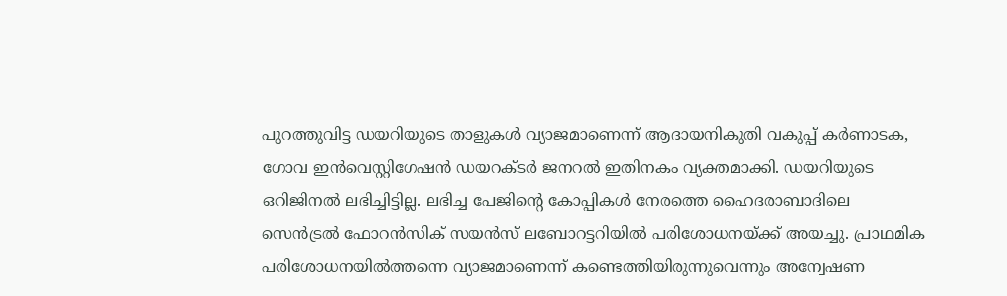പുറത്തുവിട്ട ഡയറിയുടെ താളുകള്‍ വ്യാജമാണെന്ന് ആദായനികുതി വകുപ്പ് കര്‍ണാടക, ഗോവ ഇന്‍വെസ്റ്റിഗേഷന്‍ ഡയറക്ടര്‍ ജനറല്‍ ഇതിനകം വ്യക്തമാക്കി. ഡയറിയുടെ ഒറിജിനല്‍ ലഭിച്ചിട്ടില്ല. ലഭിച്ച പേജിന്റെ കോപ്പികള്‍ നേരത്തെ ഹൈദരാബാദിലെ സെന്‍ട്രല്‍ ഫോറന്‍സിക് സയന്‍സ് ലബോറട്ടറിയില്‍ പരിശോധനയ്‌ക്ക് അയച്ചു. പ്രാഥമിക പരിശോധനയില്‍ത്തന്നെ വ്യാജമാണെന്ന് കണ്ടെത്തിയിരുന്നുവെന്നും അന്വേഷണ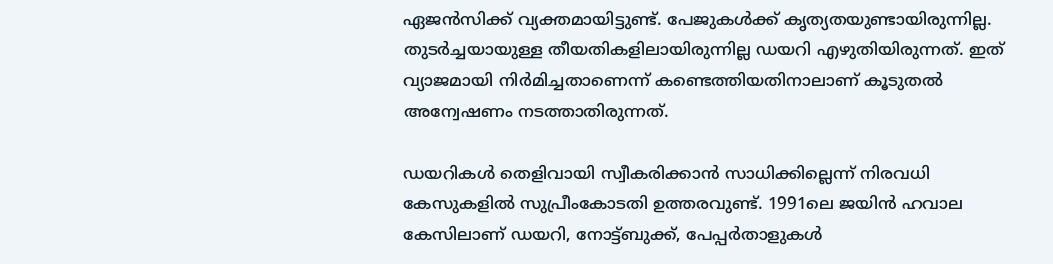ഏജന്‍സിക്ക് വ്യക്തമായിട്ടുണ്ട്. പേജുകള്‍ക്ക് കൃത്യതയുണ്ടായിരുന്നില്ല. തുടര്‍ച്ചയായുള്ള തീയതികളിലായിരുന്നില്ല ഡയറി എഴുതിയിരുന്നത്. ഇത് വ്യാജമായി നിര്‍മിച്ചതാണെന്ന് കണ്ടെത്തിയതിനാലാണ് കൂടുതല്‍ അന്വേഷണം നടത്താതിരുന്നത്.

ഡയറികള്‍ തെളിവായി സ്വീകരിക്കാന്‍ സാധിക്കില്ലെന്ന് നിരവധി കേസുകളില്‍ സുപ്രീംകോടതി ഉത്തരവുണ്ട്. 1991ലെ ജയിന്‍ ഹവാല കേസിലാണ് ഡയറി, നോട്ട്ബുക്ക്, പേപ്പര്‍താളുകള്‍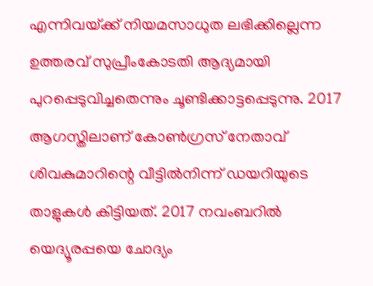എന്നിവയ്‌ക്ക് നിയമസാധുത ലഭിക്കില്ലെന്ന ഉത്തരവ് സുപ്രീംകോടതി ആദ്യമായി പുറപ്പെടുവിച്ചതെന്നും ചൂണ്ടിക്കാട്ടപ്പെടുന്നു. 2017 ആഗസ്തിലാണ് കോണ്‍ഗ്രസ് നേതാവ് ശിവകുമാറിന്റെ വീട്ടില്‍നിന്ന് ഡയറിയുടെ താളുകള്‍ കിട്ടിയത്. 2017 നവംബറില്‍ യെദ്യൂരപ്പയെ ചോദ്യം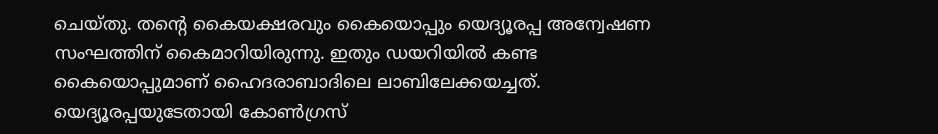ചെയ്തു. തന്റെ കൈയക്ഷരവും കൈയൊപ്പും യെദ്യൂരപ്പ അന്വേഷണ സംഘത്തിന് കൈമാറിയിരുന്നു. ഇതും ഡയറിയില്‍ കണ്ട കൈയൊപ്പുമാണ് ഹൈദരാബാദിലെ ലാബിലേക്കയച്ചത്. യെദ്യൂരപ്പയുടേതായി കോണ്‍ഗ്രസ്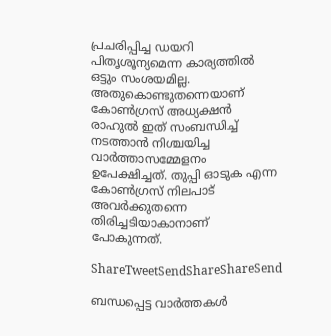പ്രചരിപ്പിച്ച ഡയറി പിതൃശൂന്യമെന്ന കാര്യത്തില്‍ ഒട്ടും സംശയമില്ല. അതുകൊണ്ടുതന്നെയാണ് കോണ്‍ഗ്രസ് അധ്യക്ഷന്‍ രാഹുല്‍ ഇത് സംബന്ധിച്ച് നടത്താന്‍ നിശ്ചയിച്ച വാര്‍ത്താസമ്മേളനം ഉപേക്ഷിച്ചത്. തുപ്പി ഓടുക എന്ന കോണ്‍ഗ്രസ് നിലപാട് അവര്‍ക്കുതന്നെ തിരിച്ചടിയാകാനാണ് പോകുന്നത്.

ShareTweetSendShareShareSend

ബന്ധപ്പെട്ട വാര്‍ത്തകള്‍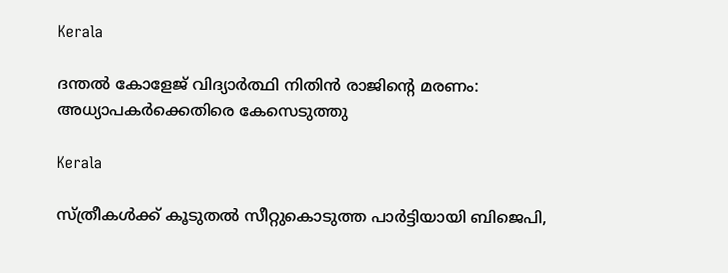Kerala

ദന്തല്‍ കോളേജ് വിദ്യാര്‍ത്ഥി നിതിന്‍ രാജിന്റെ മരണം: അധ്യാപകര്‍ക്കെതിരെ കേസെടുത്തു

Kerala

സ്ത്രീകള്‍ക്ക് കൂടുതല്‍ സീറ്റുകൊടുത്ത പാര്‍ട്ടിയായി ബിജെപി,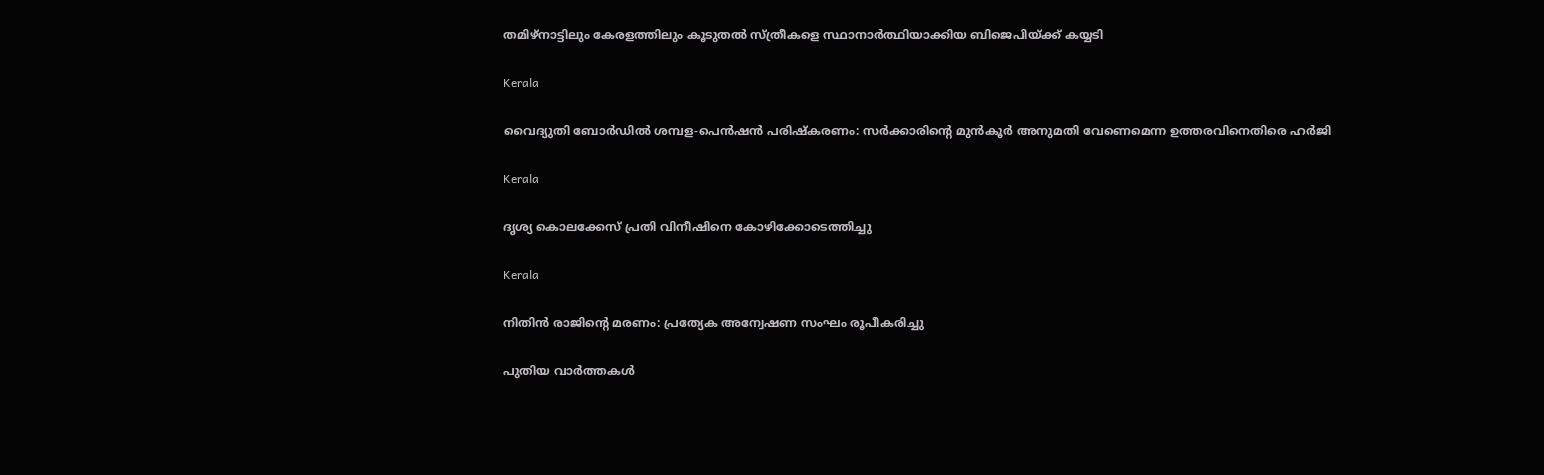തമിഴ്നാട്ടിലും കേരളത്തിലും കൂടുതല്‍ സ്ത്രീകളെ സ്ഥാനാര്‍ത്ഥിയാക്കിയ ബിജെപിയ്‌ക്ക് കയ്യടി

Kerala

വൈദ്യുതി ബോര്‍ഡില്‍ ശമ്പള-പെന്‍ഷന്‍ പരിഷ്‌കരണം: സര്‍ക്കാരിന്റെ മുന്‍കൂര്‍ അനുമതി വേണെമെന്ന ഉത്തരവിനെതിരെ ഹര്‍ജി

Kerala

ദൃശ്യ കൊലക്കേസ് പ്രതി വിനീഷിനെ കോഴിക്കോടെത്തിച്ചു

Kerala

നിതിന്‍ രാജിന്റെ മരണം: പ്രത്യേക അന്വേഷണ സംഘം രൂപീകരിച്ചു

പുതിയ വാര്‍ത്തകള്‍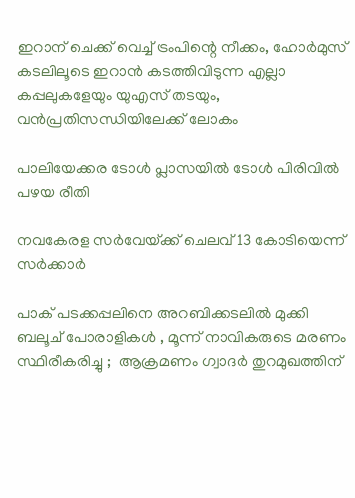ഇറാന് ചെക്ക് വെച്ച് ട്രംപിന്റെ നീക്കം, ഹോര്‍മുസ് കടലിലൂടെ ഇറാന്‍ കടത്തിവിടുന്ന എല്ലാ കപ്പലുകളേയും യുഎസ് തടയും, വന്‍പ്രതിസന്ധിയിലേക്ക് ലോകം

പാലിയേക്കര ടോള്‍ പ്ലാസയില്‍ ടോള്‍ പിരിവില്‍ പഴയ രീതി

നവകേരള സര്‍വേയ്‌ക്ക് ചെലവ് 13 കോടിയെന്ന് സര്‍ക്കാര്‍

പാക് പടക്കപ്പലിനെ അറബിക്കടലിൽ മുക്കി ബലൂച് പോരാളികൾ , മൂന്ന് നാവികരുടെ മരണം സ്ഥിരീകരിച്ചു ;  ആക്രമണം ഗ്വാദർ തുറമുഖത്തിന്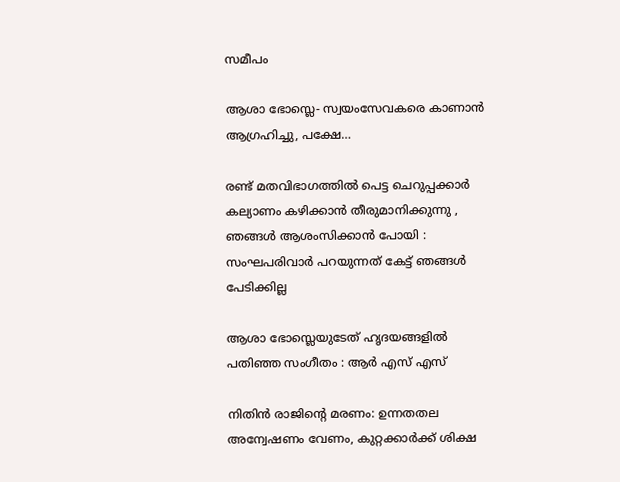സമീപം

ആശാ ഭോസ്ലെ- സ്വയംസേവകരെ കാണാന്‍ ആഗ്രഹിച്ചു, പക്ഷേ…

രണ്ട് മതവിഭാഗത്തിൽ പെട്ട ചെറുപ്പക്കാർ കല്യാണം കഴിക്കാൻ തീരുമാനിക്കുന്നു , ഞങ്ങൾ ആശംസിക്കാൻ പോയി : സംഘപരിവാർ പറയുന്നത് കേട്ട് ഞങ്ങൾ പേടിക്കില്ല

ആശാ ഭോസ്ലെയുടേത് ഹൃദയങ്ങളില്‍ പതിഞ്ഞ സംഗീതം : ആര്‍ എസ് എസ്

നിതിന്‍ രാജിന്റെ മരണം: ഉന്നതതല അന്വേഷണം വേണം, കുറ്റക്കാര്‍ക്ക് ശിക്ഷ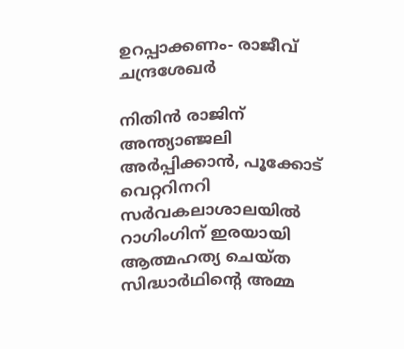ഉറപ്പാക്കണം- രാജീവ് ചന്ദ്രശേഖര്‍

നിതിന്‍ രാജിന് അന്ത്യാഞ്ജലി അര്‍പ്പിക്കാന്‍, പൂക്കോട് വെറ്ററിനറി സര്‍വകലാശാലയില്‍ റാഗിംഗിന് ഇരയായി ആത്മഹത്യ ചെയ്ത സിദ്ധാര്‍ഥിന്റെ അമ്മ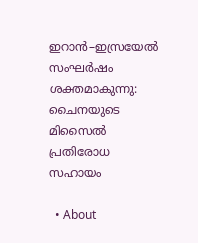ഇറാൻ–ഇസ്രയേൽ സംഘർഷം ശക്തമാകുന്നു: ചൈനയുടെ മിസൈൽ പ്രതിരോധ സഹായം

  • About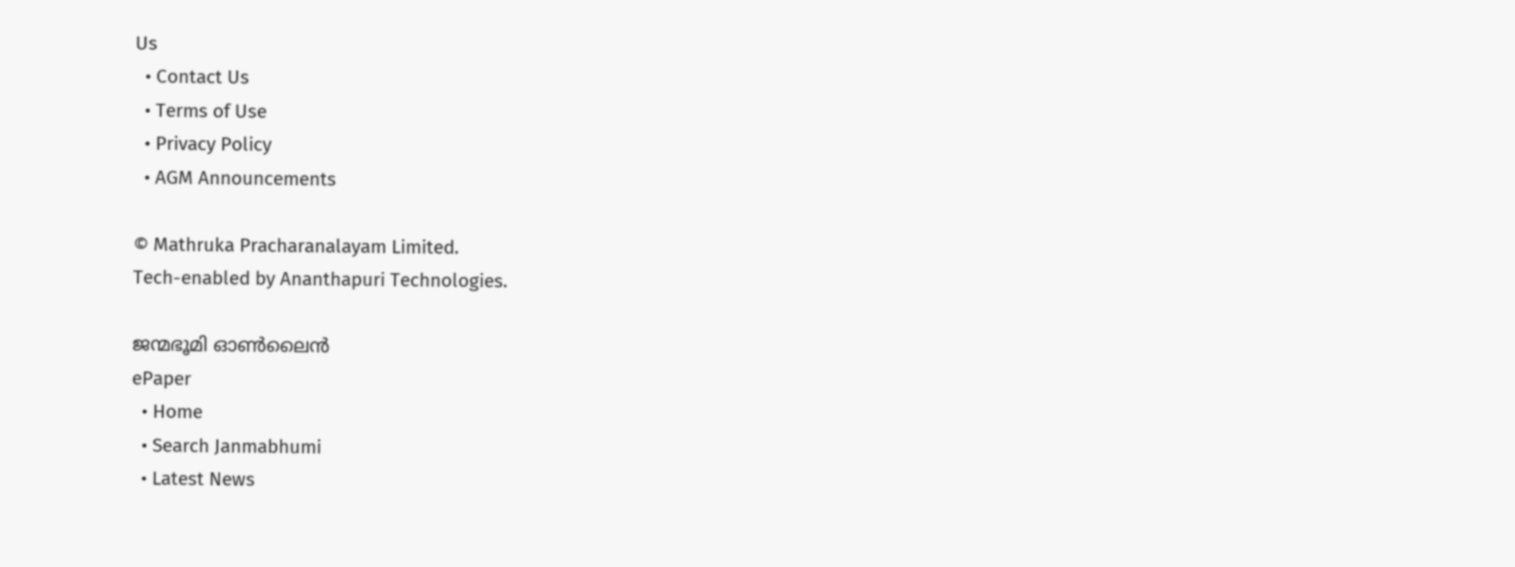Us
  • Contact Us
  • Terms of Use
  • Privacy Policy
  • AGM Announcements

© Mathruka Pracharanalayam Limited.
Tech-enabled by Ananthapuri Technologies.

ജന്മഭൂമി ഓണ്‍ലൈന്‍
ePaper
  • Home
  • Search Janmabhumi
  • Latest News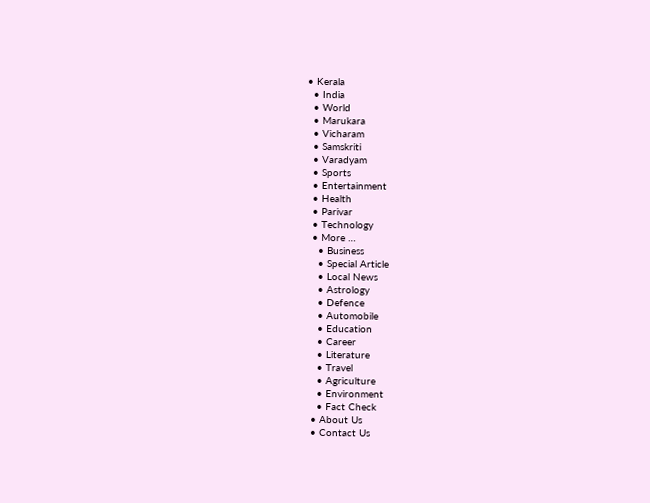• Kerala
  • India
  • World
  • Marukara
  • Vicharam
  • Samskriti
  • Varadyam
  • Sports
  • Entertainment
  • Health
  • Parivar
  • Technology
  • More …
    • Business
    • Special Article
    • Local News
    • Astrology
    • Defence
    • Automobile
    • Education
    • Career
    • Literature
    • Travel
    • Agriculture
    • Environment
    • Fact Check
  • About Us
  • Contact Us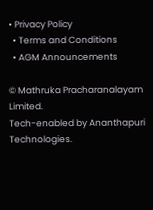• Privacy Policy
  • Terms and Conditions
  • AGM Announcements

© Mathruka Pracharanalayam Limited.
Tech-enabled by Ananthapuri Technologies.